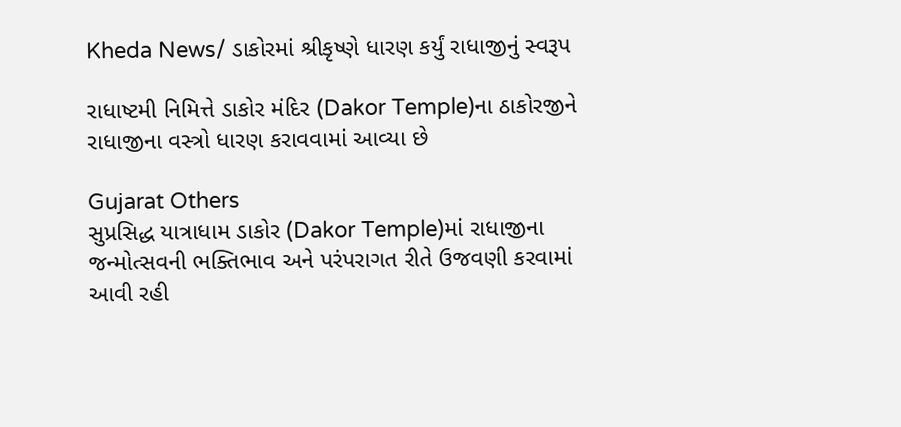Kheda News/ ડાકોરમાં શ્રીકૃષ્ણે ધારણ કર્યું રાધાજીનું સ્વરૂપ

રાધાષ્ટમી નિમિત્તે ડાકોર મંદિર (Dakor Temple)ના ઠાકોરજીને રાધાજીના વસ્ત્રો ધારણ કરાવવામાં આવ્યા છે

Gujarat Others
સુપ્રસિદ્ધ યાત્રાધામ ડાકોર (Dakor Temple)માં રાધાજીના જન્મોત્સવની ભક્તિભાવ અને પરંપરાગત રીતે ઉજવણી કરવામાં આવી રહી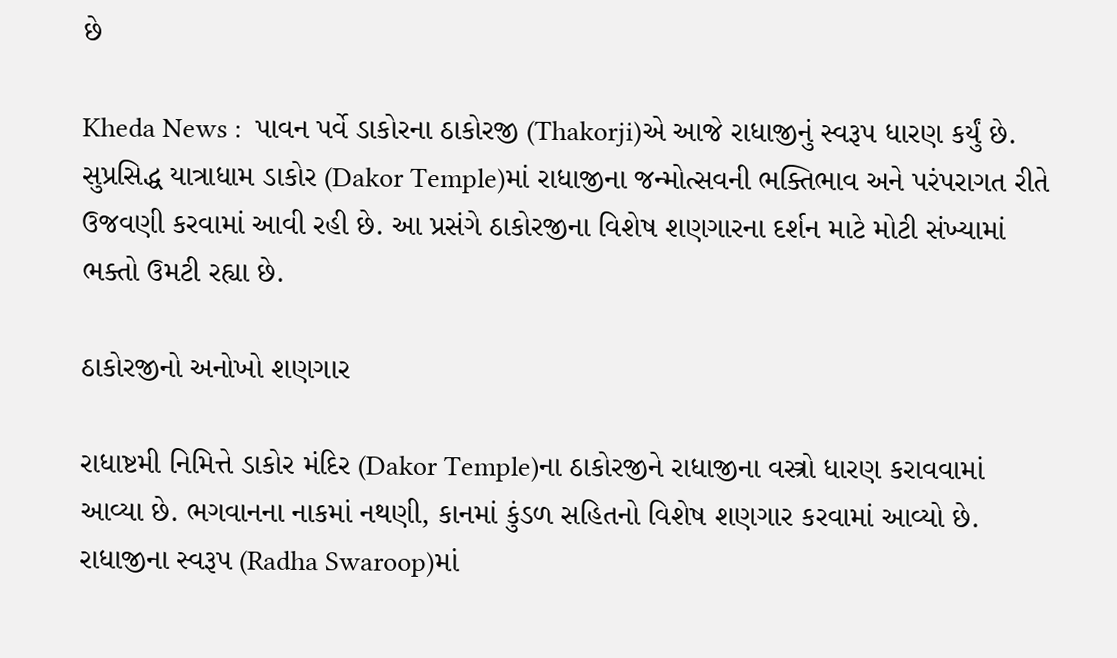છે

Kheda News :  પાવન પર્વે ડાકોરના ઠાકોરજી (Thakorji)એ આજે રાધાજીનું સ્વરૂપ ધારણ કર્યું છે. સુપ્રસિદ્ધ યાત્રાધામ ડાકોર (Dakor Temple)માં રાધાજીના જન્મોત્સવની ભક્તિભાવ અને પરંપરાગત રીતે ઉજવણી કરવામાં આવી રહી છે. આ પ્રસંગે ઠાકોરજીના વિશેષ શણગારના દર્શન માટે મોટી સંખ્યામાં ભક્તો ઉમટી રહ્યા છે.

ઠાકોરજીનો અનોખો શણગાર

રાધાષ્ટમી નિમિત્તે ડાકોર મંદિર (Dakor Temple)ના ઠાકોરજીને રાધાજીના વસ્ત્રો ધારણ કરાવવામાં આવ્યા છે. ભગવાનના નાકમાં નથણી, કાનમાં કુંડળ સહિતનો વિશેષ શણગાર કરવામાં આવ્યો છે. રાધાજીના સ્વરૂપ (Radha Swaroop)માં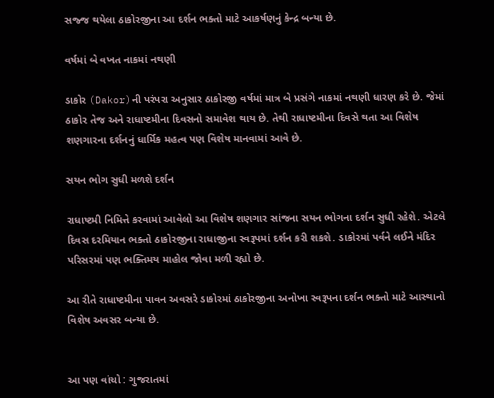સજ્જ થયેલા ઠાકોરજીના આ દર્શન ભક્તો માટે આકર્ષણનું કેન્દ્ર બન્યા છે.

વર્ષમાં બે વખત નાકમાં નથણી

ડાકોર (Dakor)ની પરંપરા અનુસાર ઠાકોરજી વર્ષમાં માત્ર બે પ્રસંગે નાકમાં નથણી ધારણ કરે છે. જેમાં ઠાકોર તેજ અને રાધાષ્ટમીના દિવસનો સમાવેશ થાય છે. તેથી રાધાષ્ટમીના દિવસે થતા આ વિશેષ શણગારના દર્શનનું ધાર્મિક મહત્વ પણ વિશેષ માનવામાં આવે છે.

સયન ભોગ સુધી મળશે દર્શન

રાધાષ્ટમી નિમિત્તે કરવામાં આવેલો આ વિશેષ શણગાર સાંજના સયન ભોગના દર્શન સુધી રહેશે. એટલે દિવસ દરમિયાન ભક્તો ઠાકોરજીના રાધાજીના સ્વરૂપમાં દર્શન કરી શકશે. ડાકોરમાં પર્વને લઈને મંદિર પરિસરમાં પણ ભક્તિમય માહોલ જોવા મળી રહ્યો છે.

આ રીતે રાધાષ્ટમીના પાવન અવસરે ડાકોરમાં ઠાકોરજીના અનોખા સ્વરૂપના દર્શન ભક્તો માટે આસ્થાનો વિશેષ અવસર બન્યા છે.


આ પણ વાંચો : ગુજરાતમાં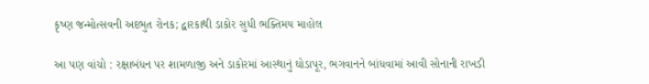કૃષ્ણ જન્મોત્સવની અદભુત રોનક; દ્વારકાથી ડાકોર સુધી ભક્તિમય માહોલ

આ પણ વાંચો : રક્ષાબંધન પર શામળાજી અને ડાકોરમાં આસ્થાનું ઘોડાપૂર, ભગવાનને બાંધવામાં આવી સોનાની રાખડી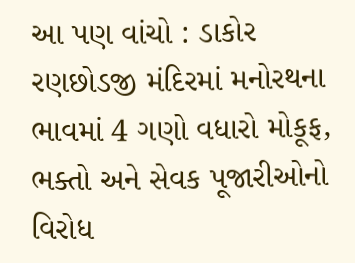આ પણ વાંચો : ડાકોર રણછોડજી મંદિરમાં મનોરથના ભાવમાં 4 ગણો વધારો મોકૂફ, ભક્તો અને સેવક પૂજારીઓનો વિરોધ